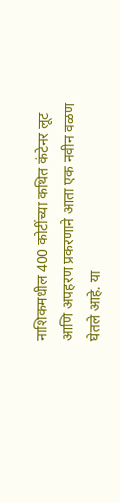नाशिकमधील 400 कोटींच्या कथित कंटेनर लूट आणि अपहरण प्रकरणाने आता एक नवीन वळण घेतले आहे. या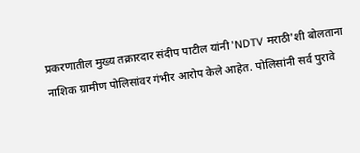प्रकरणातील मुख्य तक्रारदार संदीप पाटील यांनी 'NDTV मराठी'शी बोलताना नाशिक ग्रामीण पोलिसांवर गंभीर आरोप केले आहेत. पोलिसांनी सर्व पुरावे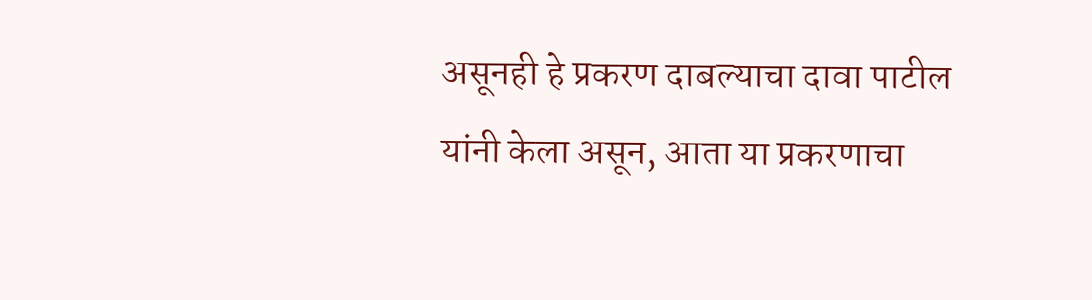असूनही हे प्रकरण दाबल्याचा दावा पाटील यांनी केला असून, आता या प्रकरणाचा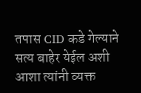तपास CID कडे गेल्याने सत्य बाहेर येईल अशी आशा त्यांनी व्यक्त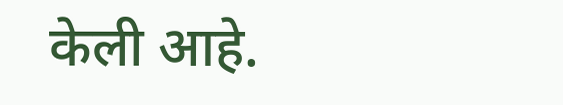केली आहे.